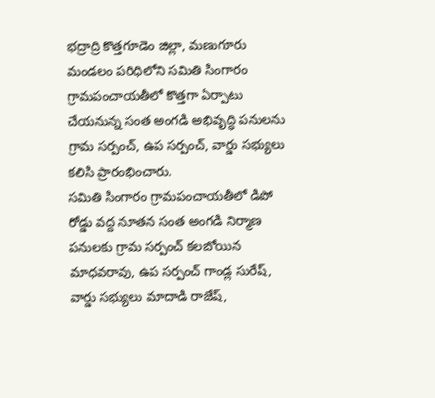భద్రాద్రి కొత్తగూడెం జిల్లా, మణుగూరు మండలం పరిధిలోని సమితి సింగారం గ్రామపంచాయతీలో కొత్తగా ఏర్పాటు చేయనున్న సంత అంగడి అభివృద్ధి పనులను గ్రామ సర్పంచ్, ఉప సర్పంచ్, వార్డు సభ్యులు కలిసి ప్రారంభించారు.
సమితి సింగారం గ్రామపంచాయతీలో డిపో రోడ్డు వద్ద నూతన సంత అంగడి నిర్మాణ పనులకు గ్రామ సర్పంచ్ కలబోయిన మాధవరావు, ఉప సర్పంచ్ గాండ్ల సురేష్, వార్డు సభ్యులు మాదాడి రాజేష్,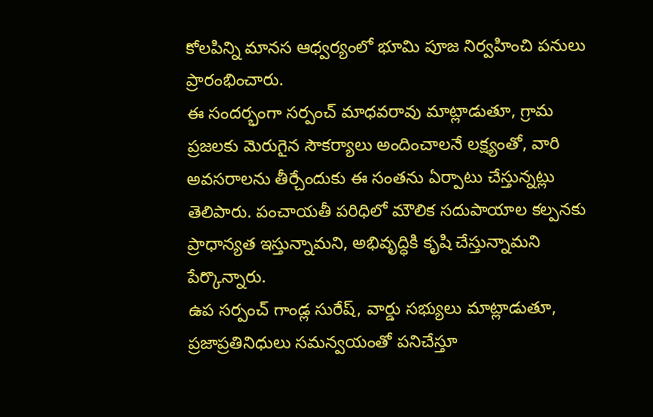కోలపిన్ని మానస ఆధ్వర్యంలో భూమి పూజ నిర్వహించి పనులు ప్రారంభించారు.
ఈ సందర్భంగా సర్పంచ్ మాధవరావు మాట్లాడుతూ, గ్రామ ప్రజలకు మెరుగైన సౌకర్యాలు అందించాలనే లక్ష్యంతో, వారి అవసరాలను తీర్చేందుకు ఈ సంతను ఏర్పాటు చేస్తున్నట్లు తెలిపారు. పంచాయతీ పరిధిలో మౌలిక సదుపాయాల కల్పనకు ప్రాధాన్యత ఇస్తున్నామని, అభివృద్ధికి కృషి చేస్తున్నామని పేర్కొన్నారు.
ఉప సర్పంచ్ గాండ్ల సురేష్, వార్డు సభ్యులు మాట్లాడుతూ, ప్రజాప్రతినిధులు సమన్వయంతో పనిచేస్తూ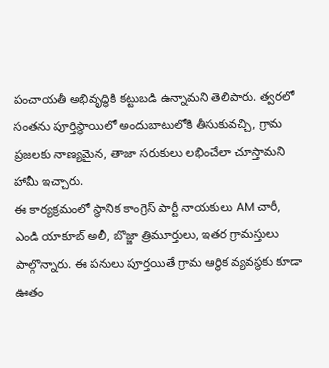పంచాయతీ అభివృద్ధికి కట్టుబడి ఉన్నామని తెలిపారు. త్వరలో సంతను పూర్తిస్థాయిలో అందుబాటులోకి తీసుకువచ్చి, గ్రామ ప్రజలకు నాణ్యమైన, తాజా సరుకులు లభించేలా చూస్తామని హామీ ఇచ్చారు.
ఈ కార్యక్రమంలో స్థానిక కాంగ్రెస్ పార్టీ నాయకులు AM చారీ, ఎండి యాకూబ్ అలీ, బొజ్జా త్రిమూర్తులు, ఇతర గ్రామస్తులు పాల్గొన్నారు. ఈ పనులు పూర్తయితే గ్రామ ఆర్థిక వ్యవస్థకు కూడా ఊతం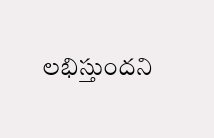లభిస్తుందని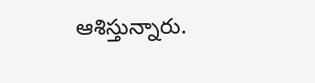ఆశిస్తున్నారు.